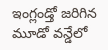ఇంగ్లండ్తో జరిగిన మూడో వన్డేలో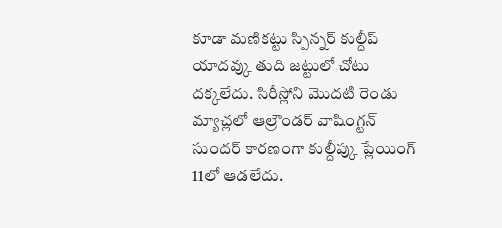కూడా మణికట్టు స్పిన్నర్ కుల్దీప్ యాదవ్కు తుది జట్టులో చోటు దక్కలేదు. సిరీస్లోని మొదటి రెండు మ్యాచ్లలో ఆల్రౌండర్ వాషింగ్టన్ సుందర్ కారణంగా కుల్దీప్కు ప్లేయింగ్ 11లో ఆడలేదు.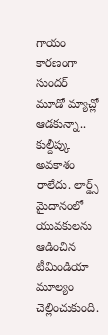గాయం కారణంగా సుందర్ మూడో మ్యాచ్లో ఆడకున్నా.. కుల్దీప్కు అవకాశం రాలేదు. లార్డ్స్ మైదానంలో యువకులను ఆడించిన టీమిండియా మూల్యం చెల్లించుకుంది.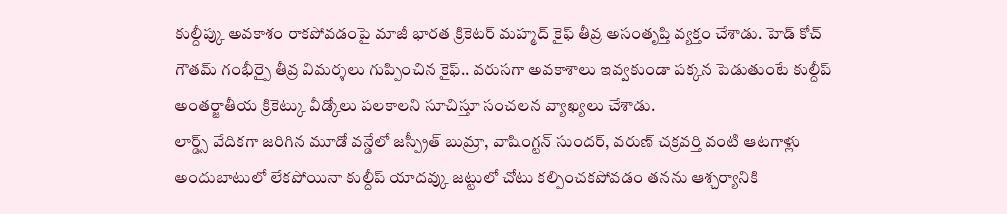కుల్దీప్కు అవకాశం రాకపోవడంపై మాజీ భారత క్రికెటర్ మహ్మద్ కైఫ్ తీవ్ర అసంతృప్తి వ్యక్తం చేశాడు. హెడ్ కోచ్ గౌతమ్ గంభీర్పై తీవ్ర విమర్శలు గుప్పించిన కైఫ్.. వరుసగా అవకాశాలు ఇవ్వకుండా పక్కన పెడుతుంటే కుల్దీప్ అంతర్జాతీయ క్రికెట్కు వీడ్కోలు పలకాలని సూచిస్తూ సంచలన వ్యాఖ్యలు చేశాడు.
లార్డ్స్ వేదికగా జరిగిన మూడో వన్డేలో జస్ప్రీత్ బుమ్రా, వాషింగ్టన్ సుందర్, వరుణ్ చక్రవర్తి వంటి ఆటగాళ్లు అందుబాటులో లేకపోయినా కుల్దీప్ యాదవ్కు జట్టులో చోటు కల్పించకపోవడం తనను ఆశ్చర్యానికి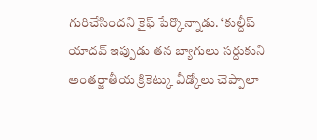గురిచేసిందని కైఫ్ పేర్కొన్నాడు. ‘కుల్దీప్ యాదవ్ ఇప్పుడు తన బ్యాగులు సర్దుకుని అంతర్జాతీయ క్రికెట్కు వీడ్కోలు చెప్పాలా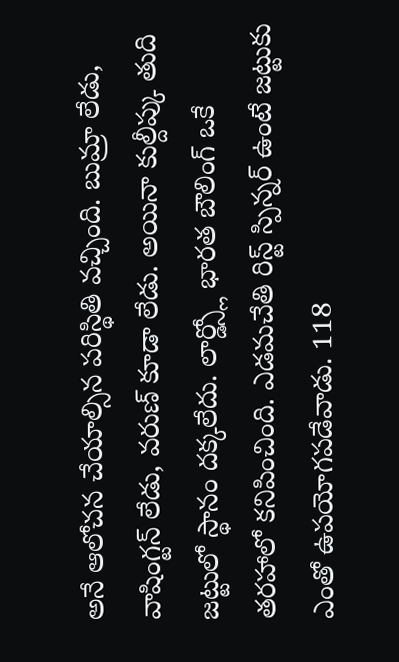అనే ఆలోచన చేయాల్సిన పరిస్థితి వచ్చింది. బుమ్రా లేడు, వాషింగ్టన్ లేడు, వరుణ్ కూడా లేడు. అయినా కుల్దీప్కు తుది జట్టులో స్థానం దక్కలేదు. లార్డ్స్లో భారత బౌలింగ్ ఒకే తరహాలో కనిపించింది. ఎడమచేతి రిస్ట్ స్పిన్నర్ ఉంటే జట్టుకు ఎంతో ఉపయోగపడేవాడు. 118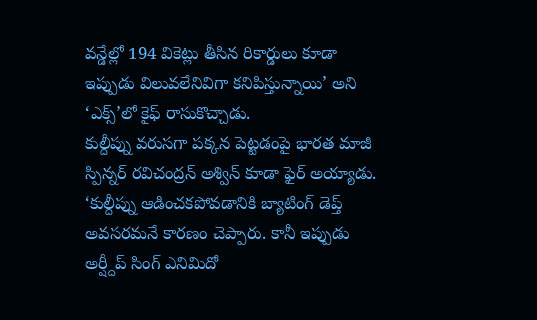వన్డేల్లో 194 వికెట్లు తీసిన రికార్డులు కూడా ఇప్పుడు విలువలేనివిగా కనిపిస్తున్నాయి’ అని ‘ఎక్స్’లో కైఫ్ రాసుకొచ్చాడు.
కుల్దీప్ను వరుసగా పక్కన పెట్టడంపై భారత మాజీ స్పిన్నర్ రవిచంద్రన్ అశ్విన్ కూడా ఫైర్ అయ్యాడు. ‘కుల్దీప్ను ఆడించకపోవడానికి బ్యాటింగ్ డెప్త్ అవసరమనే కారణం చెప్పారు. కానీ ఇప్పుడు అర్ష్దీప్ సింగ్ ఎనిమిదో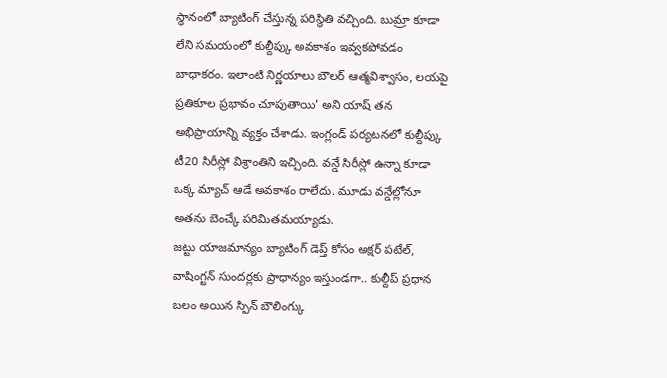స్థానంలో బ్యాటింగ్ చేస్తున్న పరిస్థితి వచ్చింది. బుమ్రా కూడా లేని సమయంలో కుల్దీప్కు అవకాశం ఇవ్వకపోవడం బాధాకరం. ఇలాంటి నిర్ణయాలు బౌలర్ ఆత్మవిశ్వాసం, లయపై ప్రతికూల ప్రభావం చూపుతాయి’ అని యాష్ తన అభిప్రాయాన్ని వ్యక్తం చేశాడు. ఇంగ్లండ్ పర్యటనలో కుల్దీప్కు టీ20 సిరీస్లో విశ్రాంతిని ఇచ్చింది. వన్డే సిరీస్లో ఉన్నా కూడా ఒక్క మ్యాచ్ ఆడే అవకాశం రాలేదు. మూడు వన్డేల్లోనూ అతను బెంచ్కే పరిమితమయ్యాడు.
జట్టు యాజమాన్యం బ్యాటింగ్ డెప్త్ కోసం అక్షర్ పటేల్, వాషింగ్టన్ సుందర్లకు ప్రాధాన్యం ఇస్తుండగా.. కుల్దీప్ ప్రధాన బలం అయిన స్పిన్ బౌలింగ్కు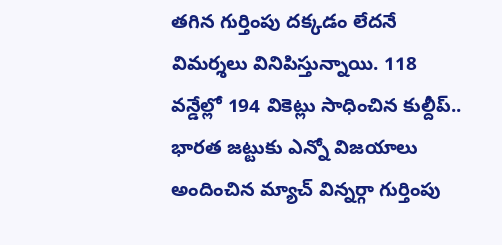తగిన గుర్తింపు దక్కడం లేదనే విమర్శలు వినిపిస్తున్నాయి. 118 వన్డేల్లో 194 వికెట్లు సాధించిన కుల్దీప్.. భారత జట్టుకు ఎన్నో విజయాలు అందించిన మ్యాచ్ విన్నర్గా గుర్తింపు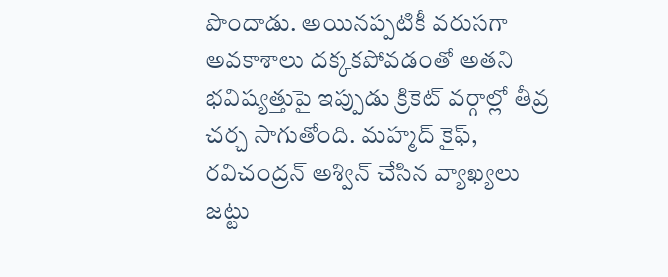పొందాడు. అయినప్పటికీ వరుసగా అవకాశాలు దక్కకపోవడంతో అతని భవిష్యత్తుపై ఇప్పుడు క్రికెట్ వర్గాల్లో తీవ్ర చర్చ సాగుతోంది. మహ్మద్ కైఫ్, రవిచంద్రన్ అశ్విన్ చేసిన వ్యాఖ్యలు జట్టు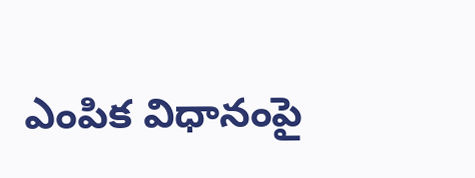ఎంపిక విధానంపై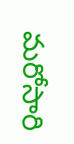మరోసారి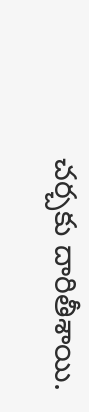చర్చకు దారితీశాయి.